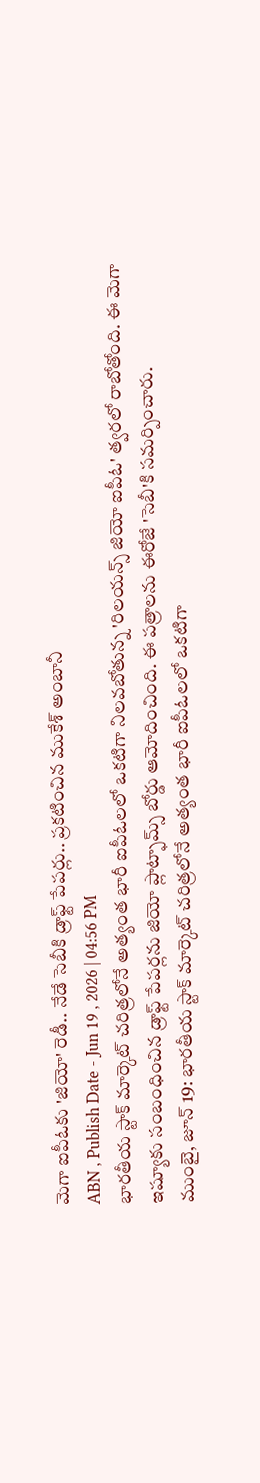మెగా ఐపీఓకు 'జియో' రెడీ.. నేడే సెబీకి డ్రాఫ్ట్ పేపర్లు.. ప్రకటించిన ముకేశ్ అంబానీ
ABN , Publish Date - Jun 19 , 2026 | 04:56 PM
భారతీయ స్టాక్ మార్కెట్ చరిత్రలోనే అత్యంత భారీ ఐపీఓలలో ఒకటిగా నిలవబోతున్న 'రిలయన్స్ జియో ఐపీఓ' త్వరలో రాబోతోంది. ఈ మెగా ఇష్యూకు సంబంధించిన డ్రాఫ్ట్ పేపర్లను జియో ప్లాట్ఫామ్స్ బోర్డు ఆమోదించింది. ఈ పత్రాలను ఈరోజే 'సెబీ'కి సమర్పించారు.
ముంబై, జూన్ 19: భారతీయ స్టాక్ మార్కెట్ చరిత్రలోనే అత్యంత భారీ ఐపీఓలలో ఒకటిగా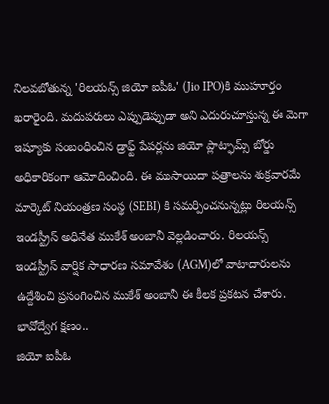నిలవబోతున్న 'రిలయన్స్ జియో ఐపీఓ' (Jio IPO)కి ముహూర్తం ఖరారైంది. మదుపరులు ఎప్పుడెప్పుడా అని ఎదురుచూస్తున్న ఈ మెగా ఇష్యూకు సంబంధించిన డ్రాఫ్ట్ పేపర్లను జియో ప్లాట్ఫామ్స్ బోర్డు అధికారికంగా ఆమోదించింది. ఈ ముసాయిదా పత్రాలను శుక్రవారమే మార్కెట్ నియంత్రణ సంస్థ (SEBI) కి సమర్పించనున్నట్లు రిలయన్స్ ఇండస్ట్రీస్ అధినేత ముకేశ్ అంబానీ వెల్లడించారు. రిలయన్స్ ఇండస్ట్రీస్ వార్షిక సాధారణ సమావేశం (AGM)లో వాటాదారులను ఉద్దేశించి ప్రసంగించిన ముకేశ్ అంబానీ ఈ కీలక ప్రకటన చేశారు.
భావోద్వేగ క్షణం..
జియో ఐపీఓ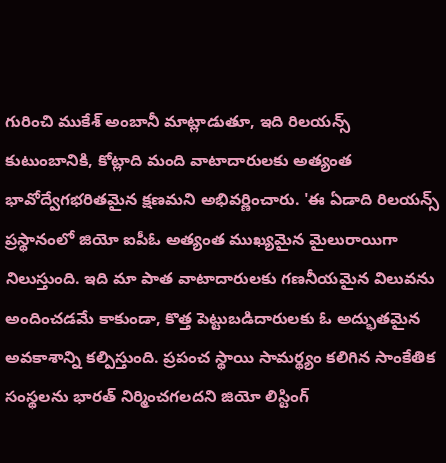గురించి ముకేశ్ అంబానీ మాట్లాడుతూ, ఇది రిలయన్స్ కుటుంబానికి, కోట్లాది మంది వాటాదారులకు అత్యంత భావోద్వేగభరితమైన క్షణమని అభివర్ణించారు. 'ఈ ఏడాది రిలయన్స్ ప్రస్థానంలో జియో ఐపీఓ అత్యంత ముఖ్యమైన మైలురాయిగా నిలుస్తుంది. ఇది మా పాత వాటాదారులకు గణనీయమైన విలువను అందించడమే కాకుండా, కొత్త పెట్టుబడిదారులకు ఓ అద్భుతమైన అవకాశాన్ని కల్పిస్తుంది. ప్రపంచ స్థాయి సామర్థ్యం కలిగిన సాంకేతిక సంస్థలను భారత్ నిర్మించగలదని జియో లిస్టింగ్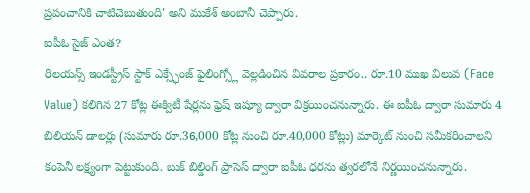ప్రపంచానికి చాటిచెబుతుంది' అని ముకేశ్ అంబానీ చెప్పారు.
ఐపీఓ సైజ్ ఎంత?
రిలయన్స్ ఇండస్ట్రీస్ స్టాక్ ఎక్స్ఛేంజ్ ఫైలింగ్స్లో వెల్లడించిన వివరాల ప్రకారం.. రూ.10 ముఖ విలువ (Face Value) కలిగిన 27 కోట్ల ఈక్విటీ షేర్లను ఫ్రెష్ ఇష్యూ ద్వారా విక్రయించనున్నారు. ఈ ఐపీఓ ద్వారా సుమారు 4 బిలియన్ డాలర్లు (సుమారు రూ.36,000 కోట్ల నుంచి రూ.40,000 కోట్లు) మార్కెట్ నుంచి సమీకరించాలని కంపెనీ లక్ష్యంగా పెట్టుకుంది. బుక్ బిల్డింగ్ ప్రాసెస్ ద్వారా ఐపీఓ ధరను త్వరలోనే నిర్ణయించనున్నారు.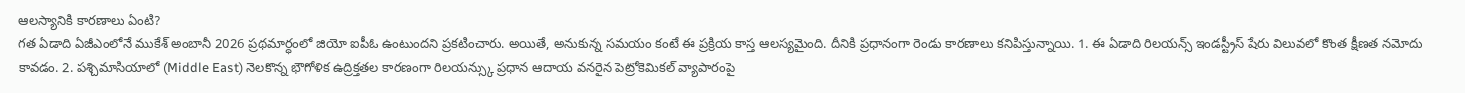ఆలస్యానికి కారణాలు ఏంటి?
గత ఏడాది ఏజీఎంలోనే ముకేశ్ అంబానీ 2026 ప్రథమార్ధంలో జియో ఐపీఓ ఉంటుందని ప్రకటించారు. అయితే, అనుకున్న సమయం కంటే ఈ ప్రక్రియ కాస్త ఆలస్యమైంది. దీనికి ప్రధానంగా రెండు కారణాలు కనిపిస్తున్నాయి. 1. ఈ ఏడాది రిలయన్స్ ఇండస్ట్రీస్ షేరు విలువలో కొంత క్షీణత నమోదు కావడం. 2. పశ్చిమాసియాలో (Middle East) నెలకొన్న భౌగోళిక ఉద్రిక్తతల కారణంగా రిలయన్స్కు ప్రధాన ఆదాయ వనరైన పెట్రోకెమికల్ వ్యాపారంపై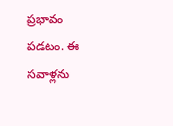ప్రభావం పడటం. ఈ సవాళ్లను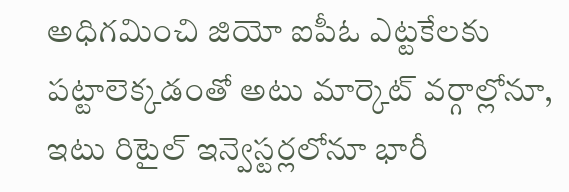అధిగమించి జియో ఐపీఓ ఎట్టకేలకు పట్టాలెక్కడంతో అటు మార్కెట్ వర్గాల్లోనూ, ఇటు రిటైల్ ఇన్వెస్టర్లలోనూ భారీ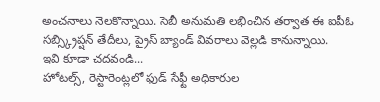అంచనాలు నెలకొన్నాయి. సెబీ అనుమతి లభించిన తర్వాత ఈ ఐపీఓ సబ్స్క్రిప్షన్ తేదీలు, ప్రైస్ బ్యాండ్ వివరాలు వెల్లడి కానున్నాయి.
ఇవి కూడా చదవండి...
హోటల్స్, రెస్టారెంట్లలో ఫుడ్ సేఫ్టీ అధికారుల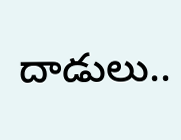దాడులు..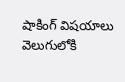షాకింగ్ విషయాలు వెలుగులోకి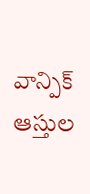వాన్పిక్ ఆస్తుల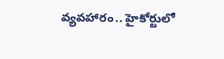వ్యవహారం.. హైకోర్టులో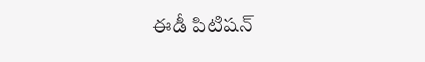ఈడీ పిటిషన్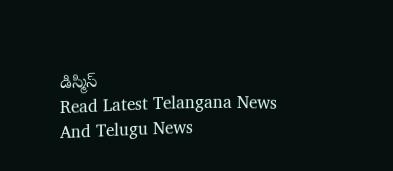డిస్మిస్
Read Latest Telangana News And Telugu News